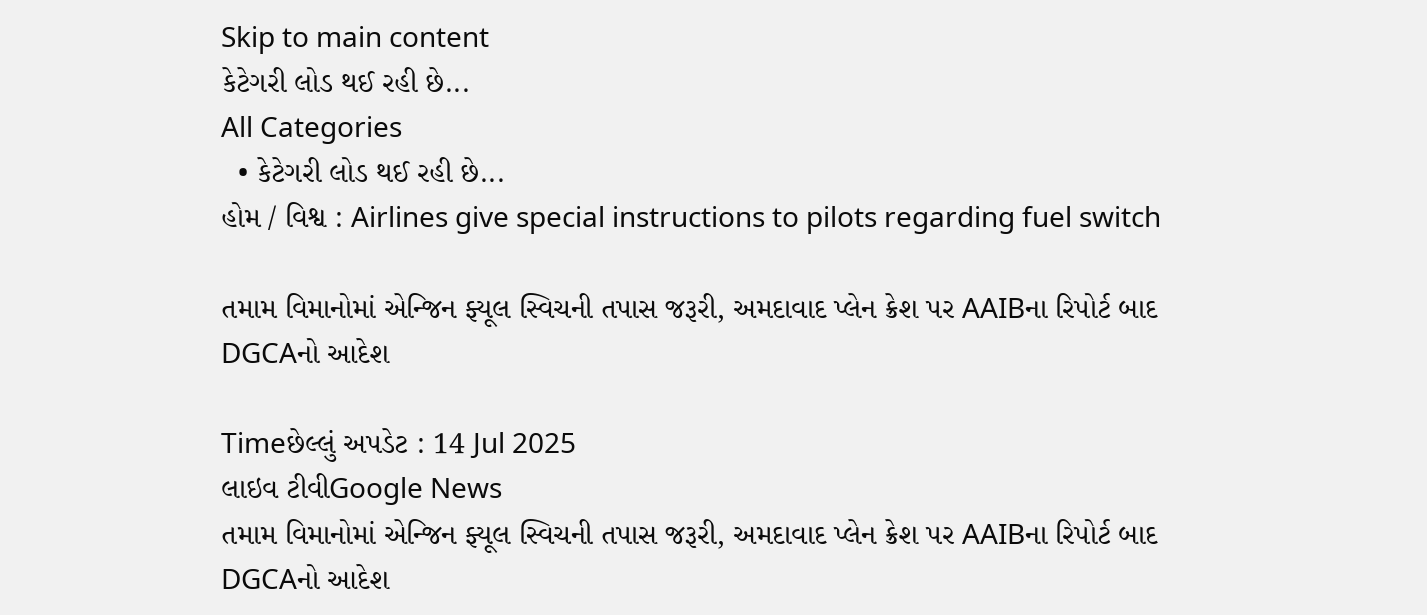Skip to main content
કેટેગરી લોડ થઈ રહી છે...
All Categories
  • કેટેગરી લોડ થઈ રહી છે...
હોમ / વિશ્વ : Airlines give special instructions to pilots regarding fuel switch

તમામ વિમાનોમાં એન્જિન ફ્યૂલ સ્વિચની તપાસ જરૂરી, અમદાવાદ પ્લેન ક્રેશ પર AAIBના રિપોર્ટ બાદ DGCAનો આદેશ

Timeછેલ્લું અપડેટ : 14 Jul 2025
લાઇવ ટીવીGoogle News
તમામ વિમાનોમાં એન્જિન ફ્યૂલ સ્વિચની તપાસ જરૂરી, અમદાવાદ પ્લેન ક્રેશ પર AAIBના રિપોર્ટ બાદ DGCAનો આદેશ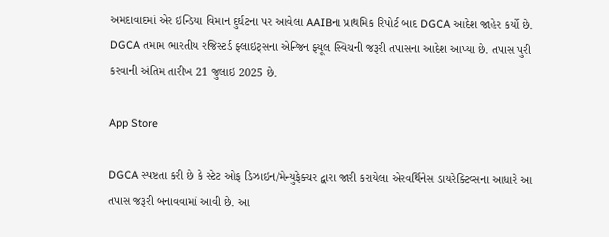અમદાવાદમાં એર ઇન્ડિયા વિમાન દુર્ઘટના પર આવેલા AAIBના પ્રાથમિક રિપોર્ટ બાદ DGCA આદેશ જાહેર કર્યો છે. DGCA તમામ ભારતીય રજિસ્ટર્ડ ફ્લાઇટ્સના એન્જિન ફ્યૂલ સ્વિચની જરૂરી તપાસના આદેશ આપ્યા છે. તપાસ પુરી કરવાની અંતિમ તારીખ 21 જુલાઇ 2025 છે.

App Store

DGCA સ્પષ્ટતા કરી છે કે સ્ટેટ ઓફ ડિઝાઇન/મેન્યુફેક્ચર દ્વારા જારી કરાયેલા એરવર્થિનેસ ડાયરેક્ટિવ્સના આધારે આ તપાસ જરૂરી બનાવવામાં આવી છે. આ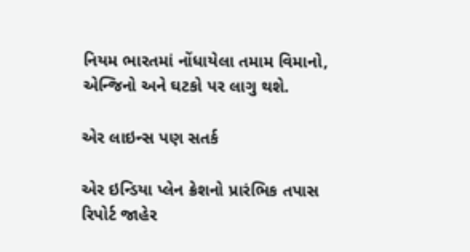નિયમ ભારતમાં નોંધાયેલા તમામ વિમાનો, એન્જિનો અને ઘટકો પર લાગુ થશે.

એર લાઇન્સ પણ સતર્ક

એર ઇન્ડિયા પ્લેન ક્રેશનો પ્રારંભિક તપાસ રિપોર્ટ જાહેર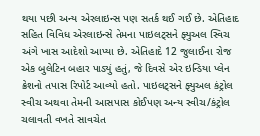થયા પછી અન્ય એરલાઇન્સ પણ સતર્ક થઈ ગઈ છે. એતિહાદ સહિત વિવિધ એરલાઇન્સે તેમના પાઇલટ્સને ફ્યુઅલ સ્વિચ અંગે ખાસ આદેશો આપ્યા છે. એતિહાદે 12 જુલાઈના રોજ એક બુલેટિન બહાર પાડ્યું હતું, જે દિવસે એર ઇન્ડિયા પ્લેન ક્રેશનો તપાસ રિપોર્ટ આવ્યો હતો. પાઇલટ્સને ફ્યુઅલ કંટ્રોલ સ્વીચ અથવા તેમની આસપાસ કોઈપણ અન્ય સ્વીચ/કંટ્રોલ ચલાવતી વખતે સાવચેત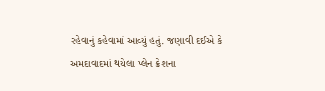રહેવાનું કહેવામાં આવ્યું હતું. જણાવી દઈએ કે અમદાવાદમાં થયેલા પ્લેન ક્રેશના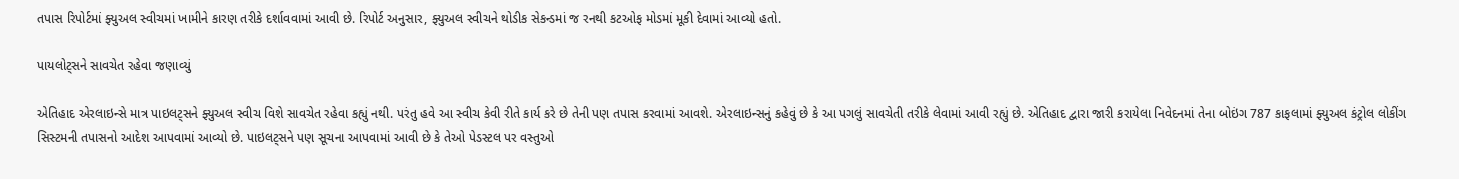તપાસ રિપોર્ટમાં ફ્યુઅલ સ્વીચમાં ખામીને કારણ તરીકે દર્શાવવામાં આવી છે. રિપોર્ટ અનુસાર, ફ્યુઅલ સ્વીચને થોડીક સેકન્ડમાં જ રનથી કટઓફ મોડમાં મૂકી દેવામાં આવ્યો હતો.

પાયલોટ્સને સાવચેત રહેવા જણાવ્યું

એતિહાદ એરલાઇન્સે માત્ર પાઇલટ્સને ફ્યુઅલ સ્વીચ વિશે સાવચેત રહેવા કહ્યું નથી. પરંતુ હવે આ સ્વીચ કેવી રીતે કાર્ય કરે છે તેની પણ તપાસ કરવામાં આવશે. એરલાઇન્સનું કહેવું છે કે આ પગલું સાવચેતી તરીકે લેવામાં આવી રહ્યું છે. એતિહાદ દ્વારા જારી કરાયેલા નિવેદનમાં તેના બોઇંગ 787 કાફલામાં ફ્યુઅલ કંટ્રોલ લોકીંગ સિસ્ટમની તપાસનો આદેશ આપવામાં આવ્યો છે. પાઇલટ્સને પણ સૂચના આપવામાં આવી છે કે તેઓ પેડસ્ટલ પર વસ્તુઓ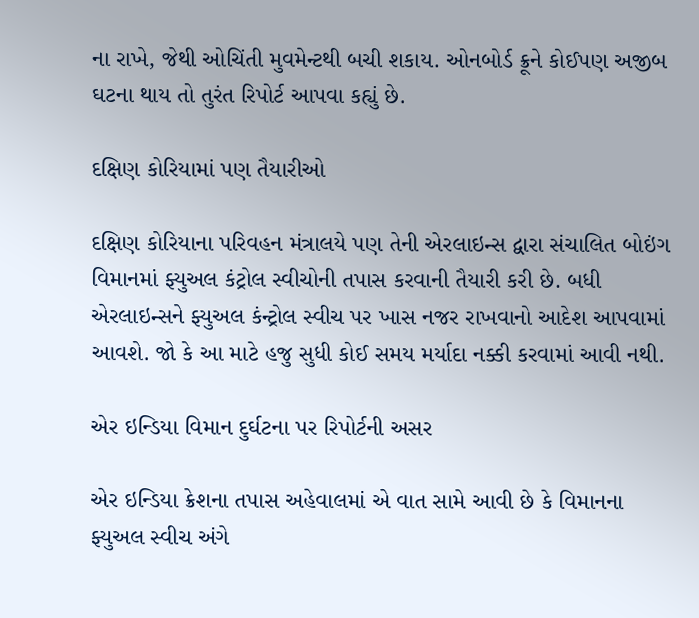ના રાખે, જેથી ઓચિંતી મુવમેન્ટથી બચી શકાય. ઓનબોર્ડ ક્રૂને કોઈપણ અજીબ ઘટના થાય તો તુરંત રિપોર્ટ આપવા કહ્યું છે.

દક્ષિણ કોરિયામાં પણ તૈયારીઓ

દક્ષિણ કોરિયાના પરિવહન મંત્રાલયે પણ તેની એરલાઇન્સ દ્વારા સંચાલિત બોઇંગ વિમાનમાં ફ્યુઅલ કંટ્રોલ સ્વીચોની તપાસ કરવાની તૈયારી કરી છે. બધી એરલાઇન્સને ફ્યુઅલ કંન્ટ્રોલ સ્વીચ પર ખાસ નજર રાખવાનો આદેશ આપવામાં આવશે. જો કે આ માટે હજુ સુધી કોઈ સમય મર્યાદા નક્કી કરવામાં આવી નથી.

એર ઇન્ડિયા વિમાન દુર્ઘટના પર રિપોર્ટની અસર

એર ઇન્ડિયા ક્રેશના તપાસ અહેવાલમાં એ વાત સામે આવી છે કે વિમાનના ફ્યુઅલ સ્વીચ અંગે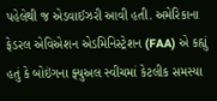પહેલેથી જ એડવાઈઝરી આવી હતી. અમેરિકાના ફેડરલ એવિએશન એડમિનિસ્ટ્રેશન (FAA) એ કહ્યું હતું કે બોઇંગના ફ્યુઅલ સ્વીચમાં કેટલીક સમસ્યા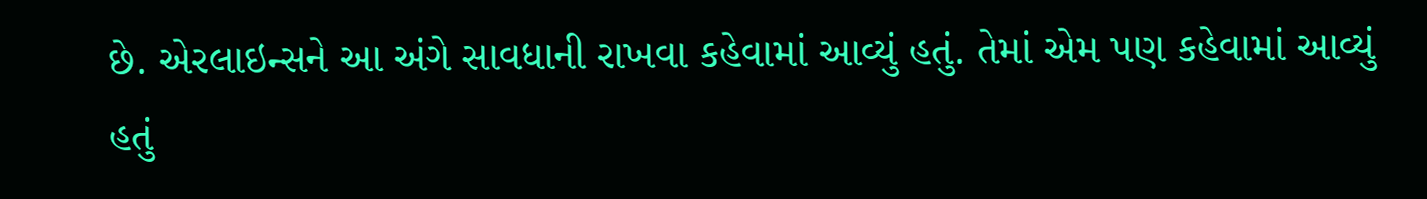છે. એરલાઇન્સને આ અંગે સાવધાની રાખવા કહેવામાં આવ્યું હતું. તેમાં એમ પણ કહેવામાં આવ્યું હતું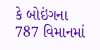કે બોઇંગના 787 વિમાનમાં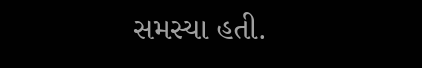સમસ્યા હતી.